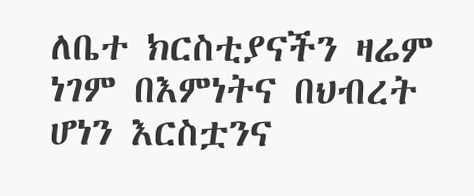ለቤተ ክርስቲያናችን ዛሬም ነገም በእምነትና በህብረት ሆነን እርስቷንና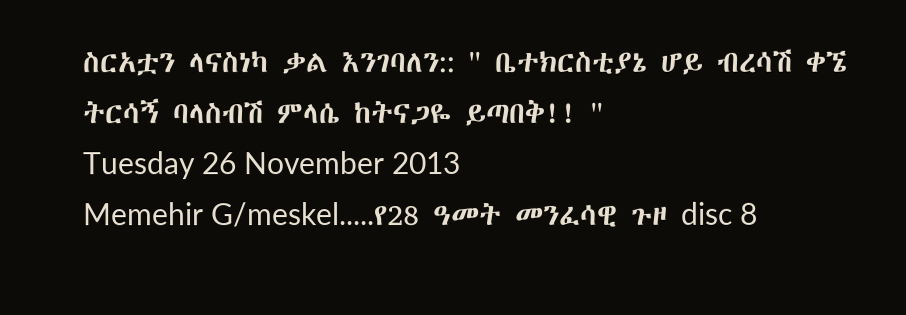ስርአቷን ላናስነካ ቃል እንገባለን:: '' ቤተክርስቲያኔ ሆይ ብረሳሽ ቀኜ ትርሳኝ ባላስብሽ ምላሴ ከትናጋዬ ይጣበቅ!! ''
Tuesday 26 November 2013
Memehir G/meskel.....የ28 ዓመት መንፈሳዊ ጉዞ disc 8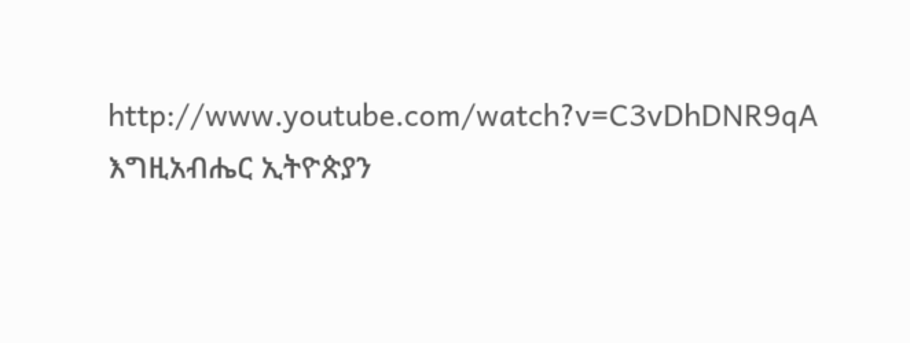http://www.youtube.com/watch?v=C3vDhDNR9qA
እግዚአብሔር ኢትዮጵያን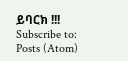ይባርክ !!!
Subscribe to:
Posts (Atom)